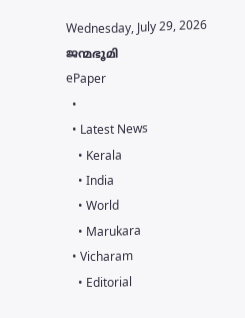Wednesday, July 29, 2026
ജന്മഭൂമി
ePaper
  •
  • Latest News
    • Kerala
    • India
    • World
    • Marukara
  • Vicharam
    • Editorial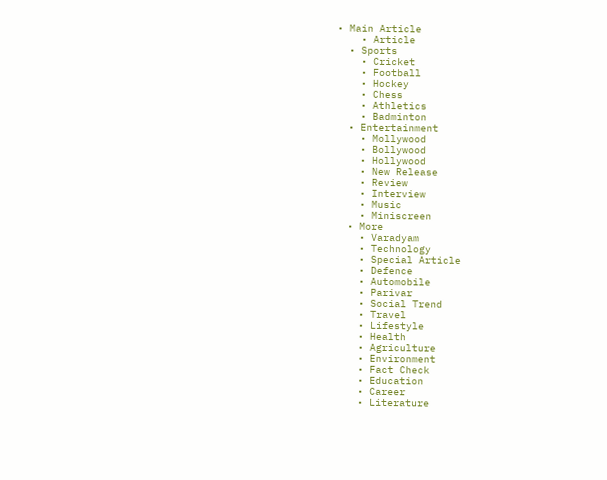• Main Article
    • Article
  • Sports
    • Cricket
    • Football
    • Hockey
    • Chess
    • Athletics
    • Badminton
  • Entertainment
    • Mollywood
    • Bollywood
    • Hollywood
    • New Release
    • Review
    • Interview
    • Music
    • Miniscreen
  • More
    • Varadyam
    • Technology
    • Special Article
    • Defence
    • Automobile
    • Parivar
    • Social Trend
    • Travel
    • Lifestyle
    • Health
    • Agriculture
    • Environment
    • Fact Check
    • Education
    • Career
    • Literature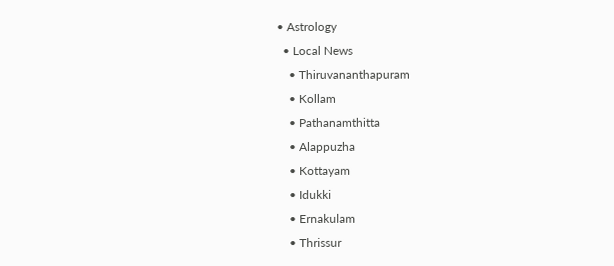• Astrology
  • Local News
    • Thiruvananthapuram
    • Kollam
    • Pathanamthitta
    • Alappuzha
    • Kottayam
    • Idukki
    • Ernakulam
    • Thrissur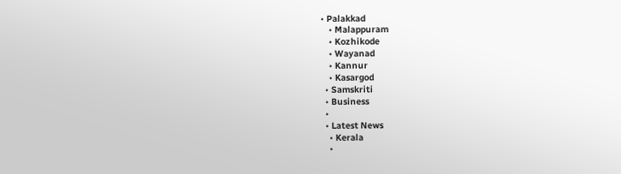• Palakkad
    • Malappuram
    • Kozhikode
    • Wayanad
    • Kannur
    • Kasargod
  • Samskriti
  • Business
  •
  • Latest News
    • Kerala
    •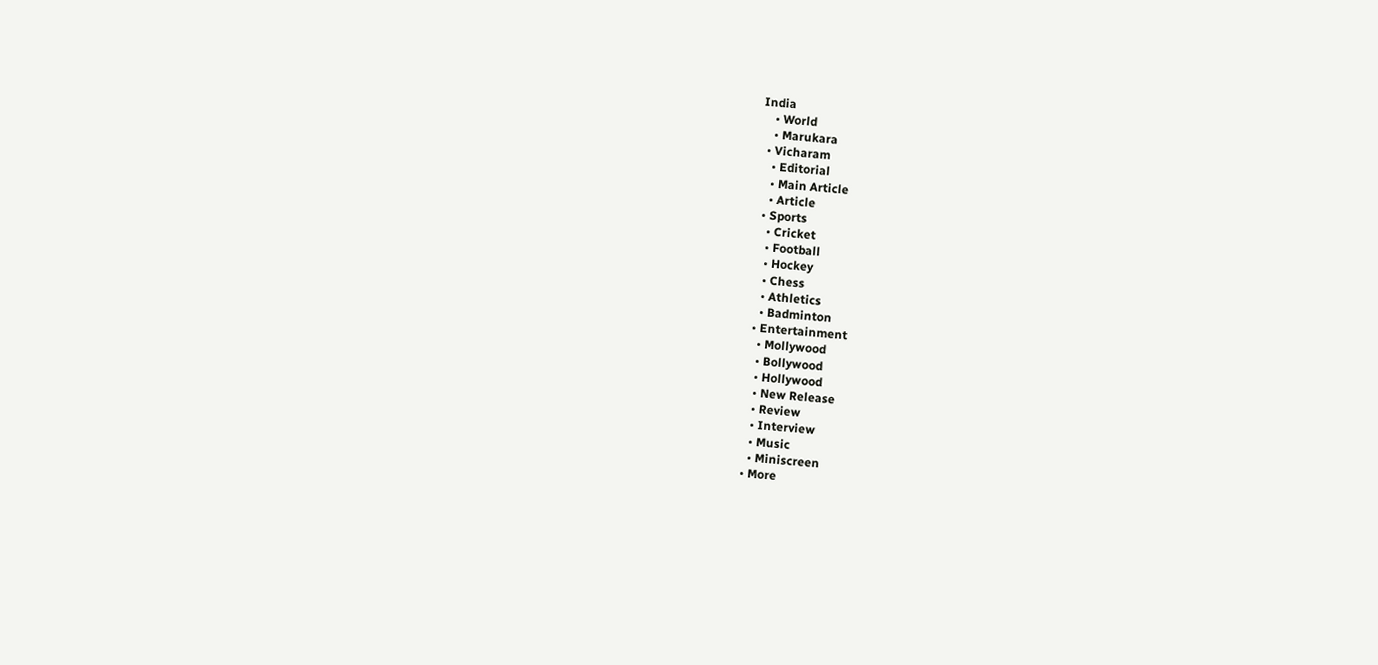India
    • World
    • Marukara
  • Vicharam
    • Editorial
    • Main Article
    • Article
  • Sports
    • Cricket
    • Football
    • Hockey
    • Chess
    • Athletics
    • Badminton
  • Entertainment
    • Mollywood
    • Bollywood
    • Hollywood
    • New Release
    • Review
    • Interview
    • Music
    • Miniscreen
  • More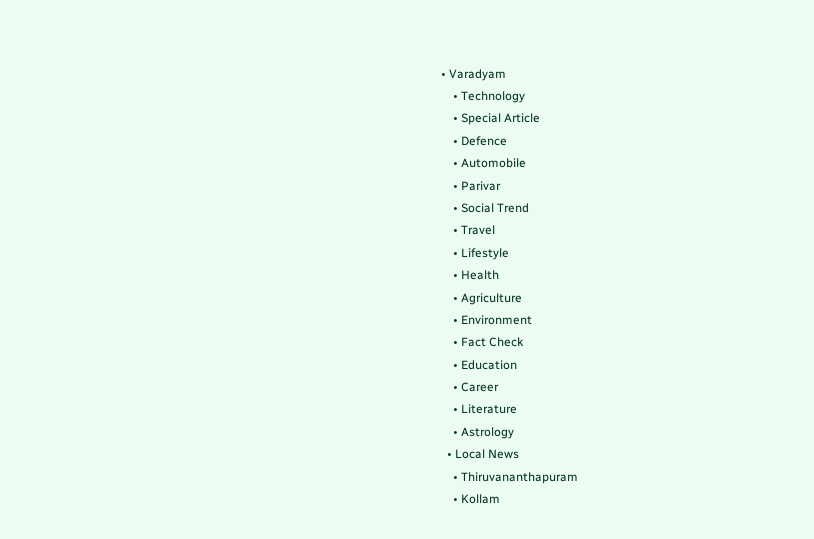• Varadyam
    • Technology
    • Special Article
    • Defence
    • Automobile
    • Parivar
    • Social Trend
    • Travel
    • Lifestyle
    • Health
    • Agriculture
    • Environment
    • Fact Check
    • Education
    • Career
    • Literature
    • Astrology
  • Local News
    • Thiruvananthapuram
    • Kollam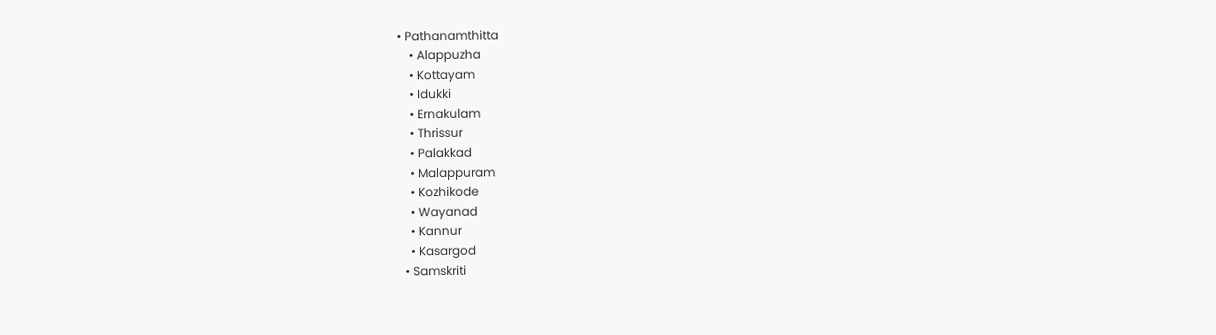• Pathanamthitta
    • Alappuzha
    • Kottayam
    • Idukki
    • Ernakulam
    • Thrissur
    • Palakkad
    • Malappuram
    • Kozhikode
    • Wayanad
    • Kannur
    • Kasargod
  • Samskriti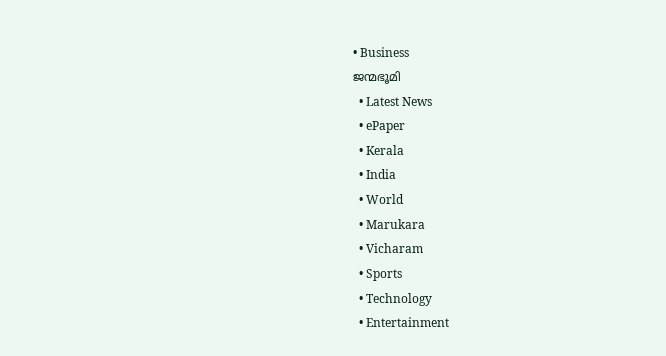• Business
ജന്മഭൂമി
  • Latest News
  • ePaper
  • Kerala
  • India
  • World
  • Marukara
  • Vicharam
  • Sports
  • Technology
  • Entertainment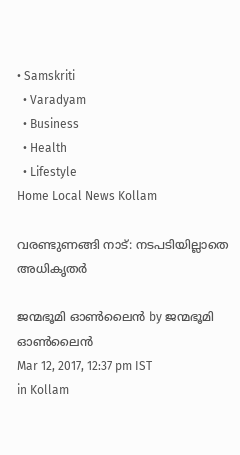• Samskriti
  • Varadyam
  • Business
  • Health
  • Lifestyle
Home Local News Kollam

വരണ്ടുണങ്ങി നാട്: നടപടിയില്ലാതെ അധികൃതര്‍

ജന്മഭൂമി ഓണ്‍ലൈന്‍ by ജന്മഭൂമി ഓണ്‍ലൈന്‍
Mar 12, 2017, 12:37 pm IST
in Kollam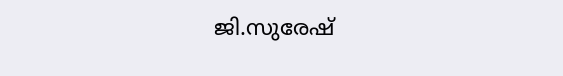ജി.സുരേഷ്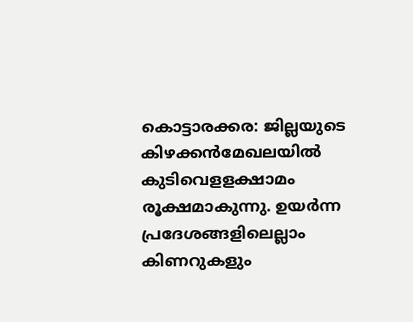കൊട്ടാരക്കര: ജില്ലയുടെ കിഴക്കന്‍മേഖലയില്‍ കുടിവെളളക്ഷാമം രൂക്ഷമാകുന്നു. ഉയര്‍ന്ന പ്രദേശങ്ങളിലെല്ലാം കിണറുകളും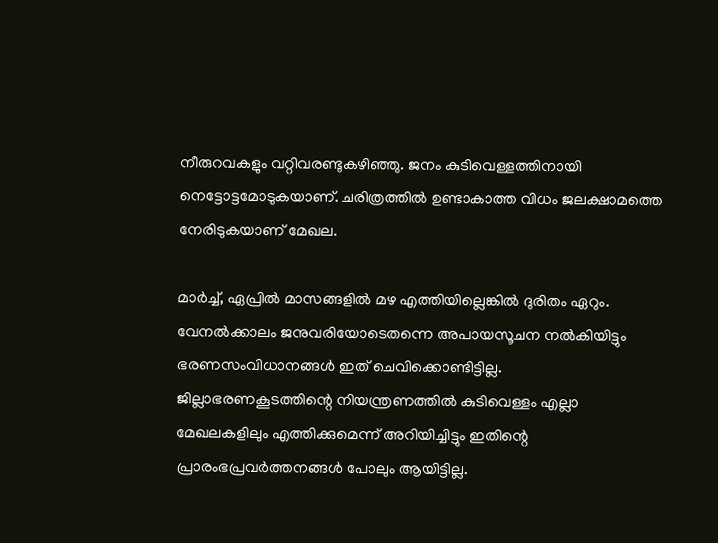നീരുറവകളും വറ്റിവരണ്ടുകഴിഞ്ഞു. ജനം കുടിവെള്ളത്തിനായി നെട്ടോട്ടമോടുകയാണ്. ചരിത്രത്തില്‍ ഉണ്ടാകാത്ത വിധം ജലക്ഷാമത്തെ നേരിടുകയാണ് മേഖല.

മാര്‍ച്ച്, ഏപ്രില്‍ മാസങ്ങളില്‍ മഴ എത്തിയില്ലെങ്കില്‍ ദുരിതം ഏറും. വേനല്‍ക്കാലം ജനുവരിയോടെതന്നെ അപായസൂചന നല്‍കിയിട്ടും ഭരണസംവിധാനങ്ങള്‍ ഇത് ചെവിക്കൊണ്ടിട്ടില്ല. ജില്ലാഭരണകൂടത്തിന്റെ നിയന്ത്രണത്തില്‍ കുടിവെള്ളം എല്ലാ മേഖലകളിലും എത്തിക്കുമെന്ന് അറിയിച്ചിട്ടും ഇതിന്റെ പ്രാരംഭപ്രവര്‍ത്തനങ്ങള്‍ പോലും ആയിട്ടില്ല.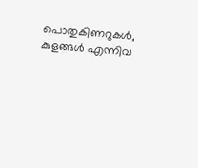പൊതുകിണറുകള്‍, കുളങ്ങള്‍ എന്നിവ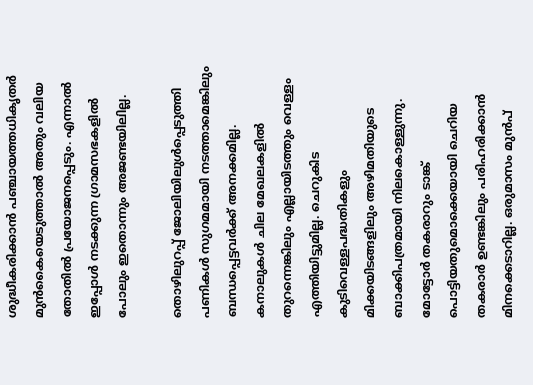ശുദ്ധീകരിക്കാന്‍ പഞ്ചായത്തധികൃതര്‍ മുന്‍കൈയെടുത്താല്‍ അതും വലിയ തോതില്‍ പ്രയോജനപ്പെടും. എന്നാല്‍ ഇപ്പോള്‍ നടക്കുന്ന ഗ്രാമസഭകളില്‍ പോലും ഇതൊന്നും അജണ്ടയിലില്ല.

തൊഴിലുറപ്പ് ജോലിയിലുള്‍പ്പെടുത്തി പണികള്‍ സുഗമമായി നടത്താമെങ്കിലും ബന്ധപ്പെട്ടവര്‍ക്ക് അനക്കമില്ല. കനാലുകള്‍ ചില മേഖലകളില്‍ തുറന്നെങ്കിലും എല്ലായിടത്തും വെള്ളം എത്തിയിട്ടുമില്ല. ചെറുകിട കുടിവെള്ളപദ്ധതികളും മിക്കയിടങ്ങളിലും അഴിമതിയുടെ ബാക്കിപത്രമായി നിലകൊള്ളുന്നു. മോട്ടോര്‍ തകരാറും ടാങ്ക് പൊട്ടിയതുമൊക്കെയായി ചെറിയ തകരാര്‍ ഉണ്ടങ്കിലും പരിഹരിക്കാന്‍ മിനക്കെടാറില്ല. ഒരുമാസം മുന്‍പ്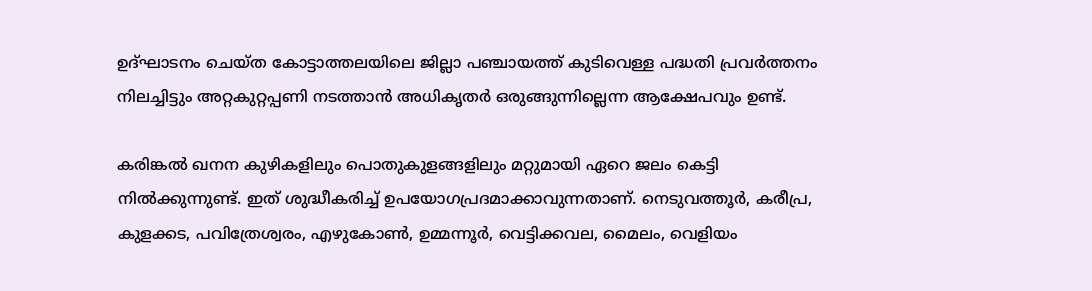ഉദ്ഘാടനം ചെയ്ത കോട്ടാത്തലയിലെ ജില്ലാ പഞ്ചായത്ത് കുടിവെള്ള പദ്ധതി പ്രവര്‍ത്തനം നിലച്ചിട്ടും അറ്റകുറ്റപ്പണി നടത്താന്‍ അധികൃതര്‍ ഒരുങ്ങുന്നില്ലെന്ന ആക്ഷേപവും ഉണ്ട്.

കരിങ്കല്‍ ഖനന കുഴികളിലും പൊതുകുളങ്ങളിലും മറ്റുമായി ഏറെ ജലം കെട്ടി നില്‍ക്കുന്നുണ്ട്. ഇത് ശുദ്ധീകരിച്ച് ഉപയോഗപ്രദമാക്കാവുന്നതാണ്. നെടുവത്തൂര്‍, കരീപ്ര, കുളക്കട, പവിത്രേശ്വരം, എഴുകോണ്‍, ഉമ്മന്നൂര്‍, വെട്ടിക്കവല, മൈലം, വെളിയം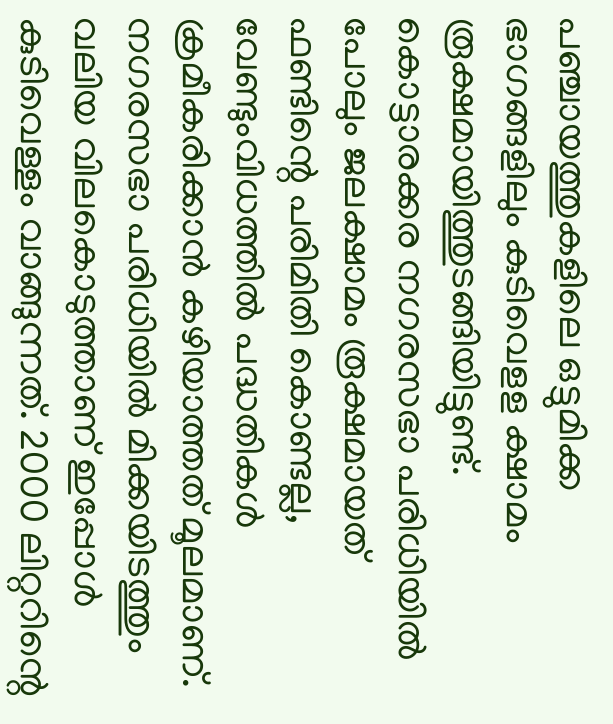പഞ്ചായത്തുകളിലെ ഒട്ടുമിക്ക ഭാഗങ്ങളിലും കുടിവെളള ക്ഷാമം രൂക്ഷമായിത്തുടങ്ങിയിട്ടുണ്ട്. കൊട്ടാരക്കര നഗരസഭാ പരിധിയില്‍ പോലും ജലക്ഷാമം രൂക്ഷമായത് ഫണ്ടിന്റെ പരിമിതി കൊണ്ടല്ല, വേണ്ടുംവിധത്തില്‍ പദ്ധതികള്‍ ക്രമീകരിക്കാന്‍ കഴിയാത്തത് മൂലമാണ്. നഗരസഭാ പരിധിയില്‍ മിക്കയിടത്തും വലിയ വിലകൊടുത്താണ് ഇപ്പോള്‍ കുടിവെള്ളം വാങ്ങുന്നത്. 2000 ലിറ്ററിന്റെ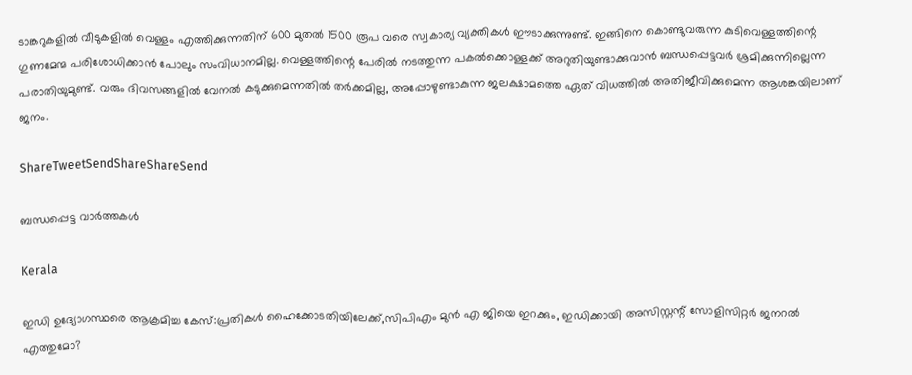ടാങ്കറുകളില്‍ വീടുകളില്‍ വെള്ളം എത്തിക്കുന്നതിന് 600 മുതല്‍ 1500 രൂപ വരെ സ്വകാര്യ വ്യക്തികള്‍ ഈടാക്കുന്നുണ്ട്. ഇങ്ങിനെ കൊണ്ടുവരുന്ന കുടിവെള്ളത്തിന്റെ ഗുണമേന്മ പരിശോധിക്കാന്‍ പോലും സംവിധാനമില്ല. വെള്ളത്തിന്റെ പേരില്‍ നടത്തുന്ന പകല്‍ക്കൊള്ളക്ക് അറുതിയുണ്ടാക്കുവാന്‍ ബന്ധപ്പെട്ടവര്‍ ശ്രമിക്കുന്നില്ലെന്ന പരാതിയുമുണ്ട്. വരും ദിവസങ്ങളില്‍ വേനല്‍ കടുക്കുമെന്നതില്‍ തര്‍ക്കമില്ല, അപ്പോഴുണ്ടാകുന്ന ജലക്ഷാമത്തെ ഏത് വിധത്തില്‍ അതിജീവിക്കുമെന്ന ആശങ്കയിലാണ് ജനം.

ShareTweetSendShareShareSend

ബന്ധപ്പെട്ട വാര്‍ത്തകള്‍

Kerala

ഇഡി ഉദ്യോഗസ്ഥരെ ആക്രമിച്ച കേസ്:പ്രതികള്‍ ഹൈക്കോടതിയിലേക്ക്,സിപിഎം മുന്‍ എ ജിയെ ഇറക്കും, ഇഡിക്കായി അസിസ്റ്റന്റ് സോളിസിറ്റര്‍ ജനറല്‍ എത്തുമോ?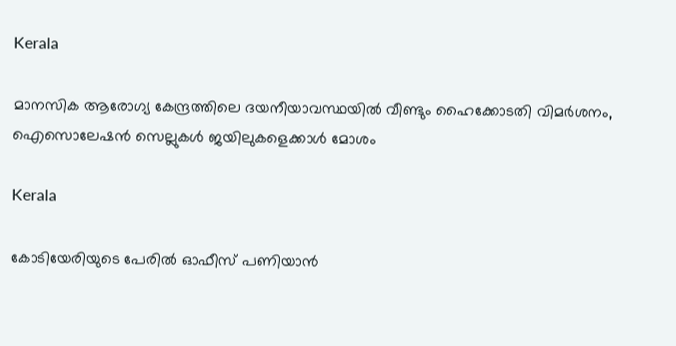Kerala

മാനസിക ആരോഗ്യ കേന്ദ്രത്തിലെ ദയനീയാവസ്ഥയില്‍ വീണ്ടും ഹൈക്കോടതി വിമര്‍ശനം, ഐസൊലേഷന്‍ സെല്ലുകള്‍ ജയിലുകളെക്കാള്‍ മോശം

Kerala

കോടിയേരിയുടെ പേരിൽ ഓഫീസ് പണിയാൻ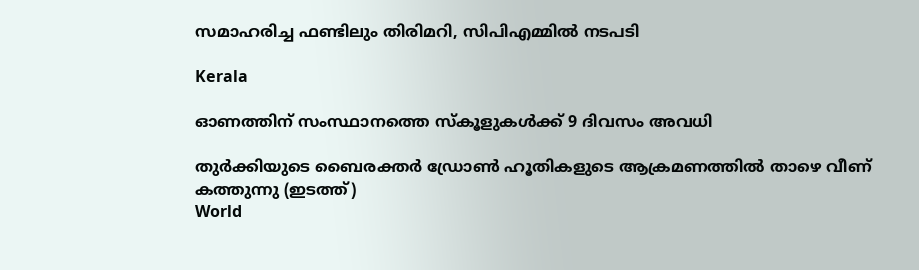സമാഹരിച്ച ഫണ്ടിലും തിരിമറി, സിപിഎമ്മിൽ നടപടി

Kerala

ഓണത്തിന് സംസ്ഥാനത്തെ സ്‌കൂളുകള്‍ക്ക് 9 ദിവസം അവധി

തുര്‍ക്കിയുടെ ബൈരക്തര്‍ ഡ്രോണ്‍ ഹൂതികളുടെ ആക്രമണത്തില്‍ താഴെ വീണ് കത്തുന്നു (ഇടത്ത്)
World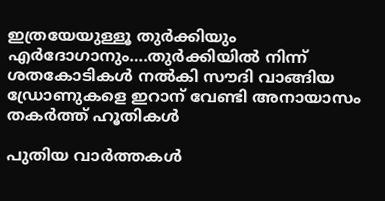ഇത്രയേയുള്ളൂ തുര്‍ക്കിയും എര്‍ദോഗാനും….തുര്‍ക്കിയില്‍ നിന്ന് ശതകോടികള്‍ നല്‍കി സൗദി വാങ്ങിയ ഡ്രോണുകളെ ഇറാന് വേണ്ടി അനായാസം തകര്‍ത്ത് ഹൂതികള്‍

പുതിയ വാര്‍ത്തകള്‍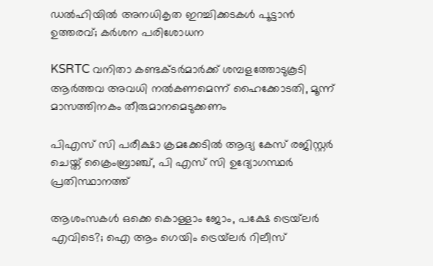ഡൽഹിയിൽ അനധികൃത ഇറച്ചിക്കടകൾ പൂട്ടാൻ ഉത്തരവ്; കർശന പരിശോധന

KSRTC വനിതാ കണ്ടക്ടര്‍മാര്‍ക്ക് ശമ്പളത്തോടുകൂടി ആര്‍ത്തവ അവധി നൽകണമെന്ന് ഹൈക്കോടതി, മൂന്ന് മാസത്തിനകം തീരുമാനമെടുക്കണം

പിഎസ് സി പരീക്ഷാ ക്രമക്കേടില്‍ ആദ്യ കേസ് രജിസ്റ്റര്‍ ചെയ്ത് ക്രൈംബ്രാഞ്ച്, പി എസ് സി ഉദ്യോഗസ്ഥര്‍ പ്രതിസ്ഥാനത്ത്

ആശംസകൾ ഒക്കെ കൊള്ളാം ജോം, പക്ഷേ ട്രെയ്‌ലർ എവിടെ?; ഐ ആം ഗെയിം ട്രെയ്‌ലർ റിലീസ്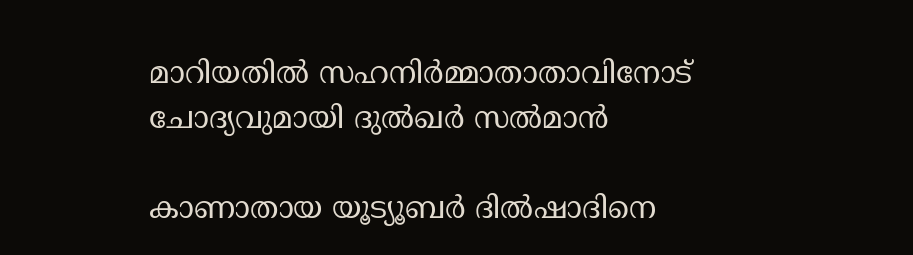മാറിയതിൽ സഹനിർമ്മാതാതാവിനോട് ചോദ്യവുമായി ദുൽഖർ സൽമാൻ

കാണാതായ യൂട്യൂബര്‍ ദില്‍ഷാദിനെ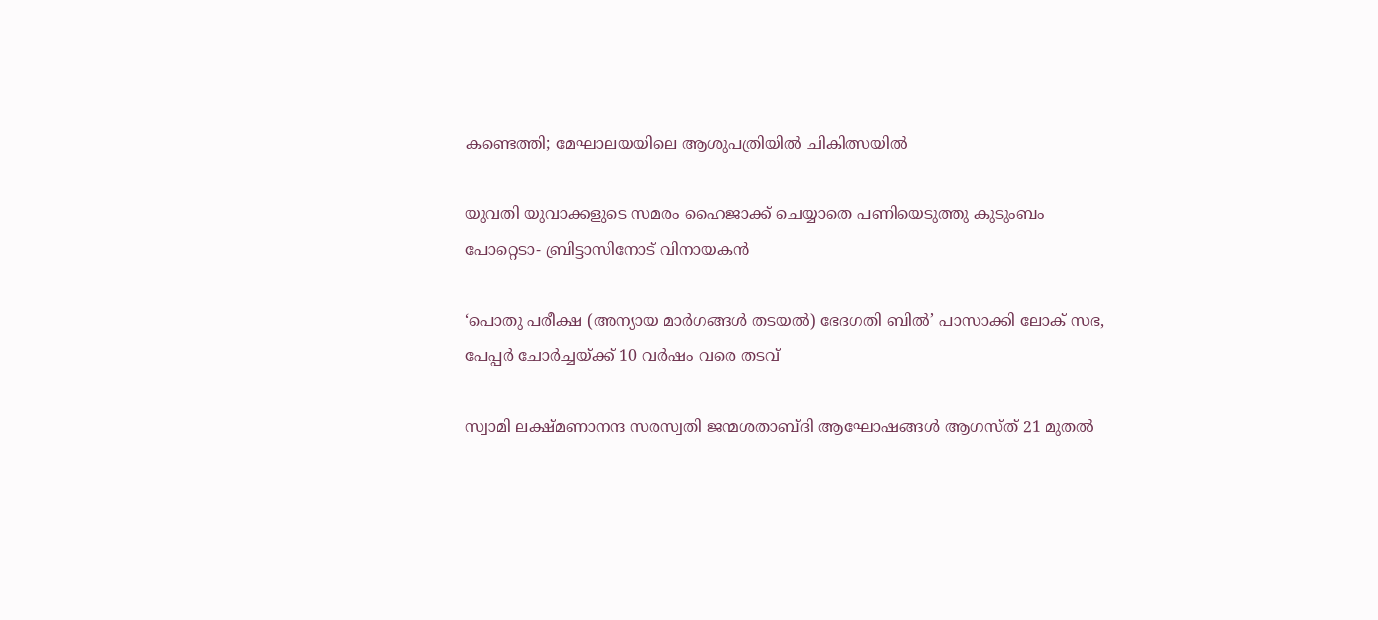കണ്ടെത്തി; മേഘാലയയിലെ ആശുപത്രിയില്‍ ചികിത്സയില്‍

യുവതി യുവാക്കളുടെ സമരം ഹൈജാക്ക് ചെയ്യാതെ പണിയെടുത്തു കുടുംബം പോറ്റെടാ- ബ്രിട്ടാസിനോട് വിനായകൻ

‘പൊതു പരീക്ഷ (അന്യായ മാർഗങ്ങൾ തടയൽ) ഭേദഗതി ബിൽ’ പാസാക്കി ലോക് സഭ, പേപ്പർ ചോർച്ചയ്‌ക്ക് 10 വർഷം വരെ തടവ്

സ്വാമി ലക്ഷ്മണാനന്ദ സരസ്വതി ജന്മശതാബ്ദി ആഘോഷങ്ങള്‍ ആഗസ്ത് 21 മുതല്‍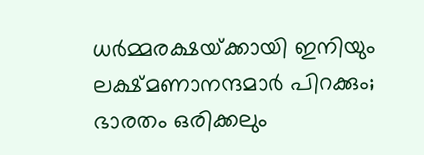ധര്‍മ്മരക്ഷയ്‌ക്കായി ഇനിയും ലക്ഷ്മണാനന്ദമാര്‍ പിറക്കും; ഭാരതം ഒരിക്കലും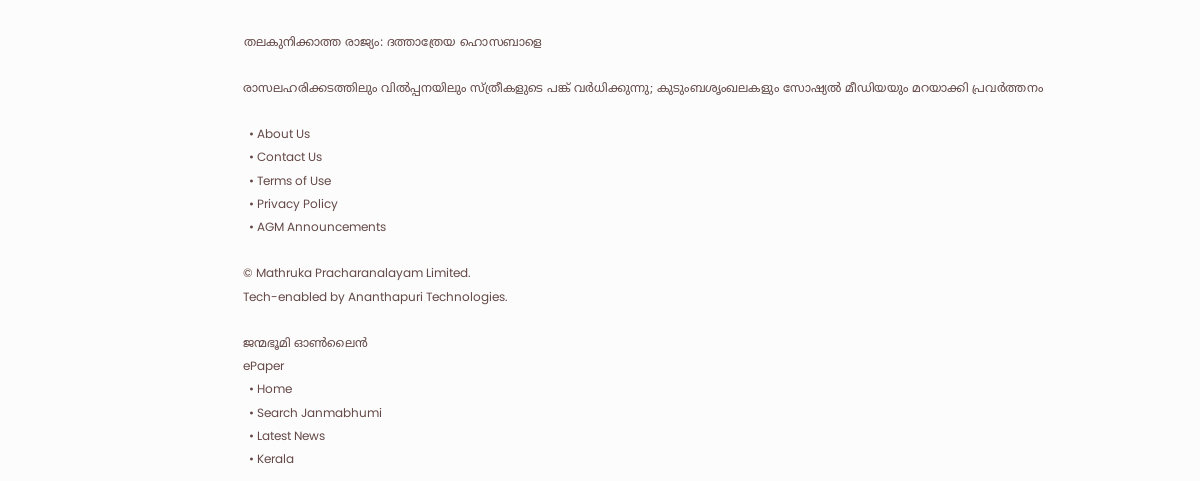തലകുനിക്കാത്ത രാജ്യം: ദത്താത്രേയ ഹൊസബാളെ

രാസലഹരിക്കടത്തിലും വില്‍പ്പനയിലും സ്ത്രീകളുടെ പങ്ക് വര്‍ധിക്കുന്നു; കുടുംബശൃംഖലകളും സോഷ്യല്‍ മീഡിയയും മറയാക്കി പ്രവര്‍ത്തനം

  • About Us
  • Contact Us
  • Terms of Use
  • Privacy Policy
  • AGM Announcements

© Mathruka Pracharanalayam Limited.
Tech-enabled by Ananthapuri Technologies.

ജന്മഭൂമി ഓണ്‍ലൈന്‍
ePaper
  • Home
  • Search Janmabhumi
  • Latest News
  • Kerala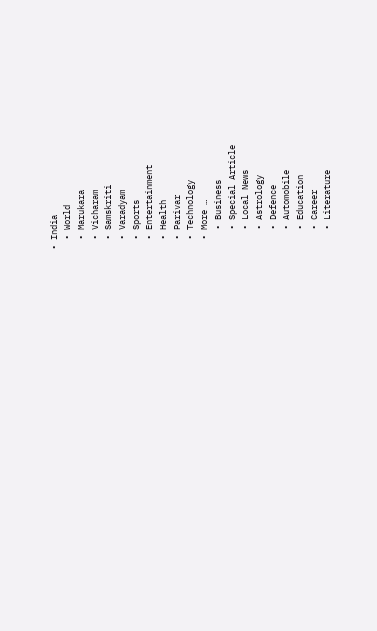• India
  • World
  • Marukara
  • Vicharam
  • Samskriti
  • Varadyam
  • Sports
  • Entertainment
  • Health
  • Parivar
  • Technology
  • More …
    • Business
    • Special Article
    • Local News
    • Astrology
    • Defence
    • Automobile
    • Education
    • Career
    • Literature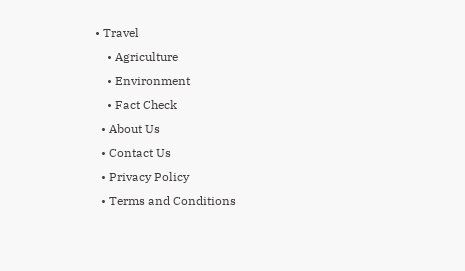• Travel
    • Agriculture
    • Environment
    • Fact Check
  • About Us
  • Contact Us
  • Privacy Policy
  • Terms and Conditions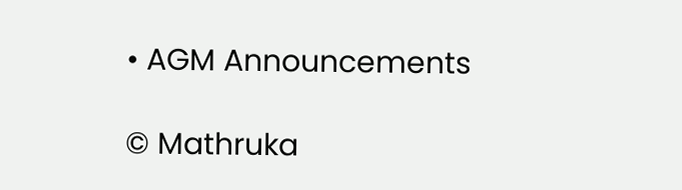• AGM Announcements

© Mathruka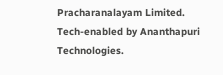Pracharanalayam Limited.
Tech-enabled by Ananthapuri Technologies.